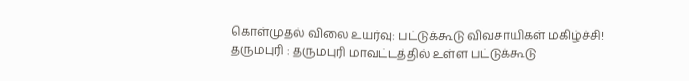கொள்முதல் விலை உயர்வு: பட்டுக்கூடு விவசாயிகள் மகிழ்ச்சி!
தருமபுரி : தருமபுரி மாவட்டத்தில் உள்ள பட்டுக்கூடு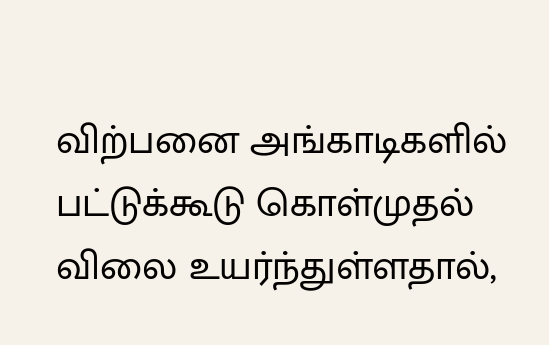விற்பனை அங்காடிகளில் பட்டுக்கூடு கொள்முதல் விலை உயர்ந்துள்ளதால்,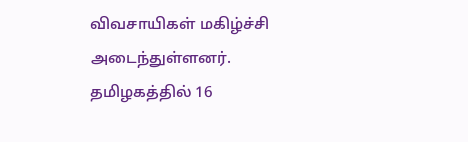விவசாயிகள் மகிழ்ச்சி அடைந்துள்ளனர். தமிழகத்தில் 16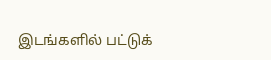இடங்களில் பட்டுக்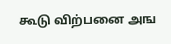கூடு விற்பனை அங